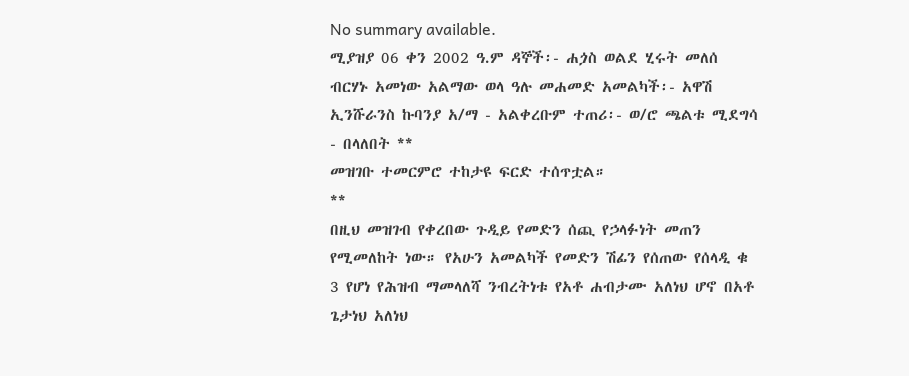No summary available.
ሚያዝያ 06 ቀን 2002 ዓ.ም ዳኞች፡- ሐጏስ ወልደ ሂሩት መለሰ ብርሃኑ አመነው አልማው ወላ ዓሉ መሐመድ አመልካች፡- አዋሽ ኢንሹራንስ ኩባንያ አ/ማ - አልቀረቡም ተጠሪ፡- ወ/ሮ ጫልቱ ሚደግሳ - በላለበት **
መዝገቡ ተመርምሮ ተከታዩ ፍርድ ተሰጥቷል።
**
በዚህ መዝገብ የቀረበው ጉዲይ የመድን ሰጪ የኃላፉነት መጠን የሚመለከት ነው። የአሁን አመልካች የመድን ሽፊን የሰጠው የሰላዲ ቁ 3 የሆነ የሕዝብ ማመላለሻ ንብረትነቱ የአቶ ሐብታሙ አለነህ ሆኖ በአቶ ጌታነህ አለነህ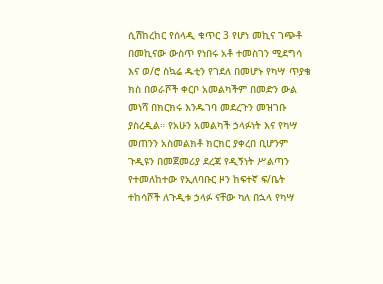ሲሽከረከር የሰላዲ ቁጥር 3 የሆነ መኪና ገጭቶ በመኪናው ውስጥ የነበሩ አቶ ተመስገን ሚደግሳ እና ወ/ሮ ስኳሬ ዱቲን የገደለ በመሆኑ የካሣ ጥያቄ ክስ በወራሾች ቀርቦ አመልካችም በመድን ውል መነሻ በክርክሩ እንዱገባ መደረጉን መዝገቡ ያስረዲል። የአሁን አመልካች ኃላፉነት እና የካሣ መጠንን አስመልክቶ ክርክር ያቀረበ ቢሆንም ጉዲዩን በመጀመሪያ ደረጃ የዲኝነት ሥልጣን የተመለከተው የኢለባቡር ዞን ከፍተኛ ፍ/ቤት ተከሳሾች ለጉዲቱ ኃላፉ ናቸው ካለ በኋላ የካሣ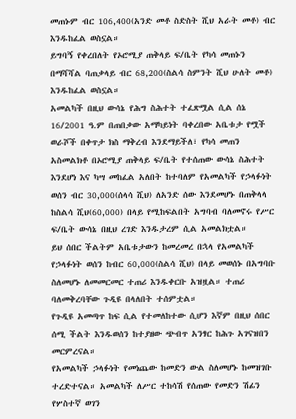መጠኑም ብር 106,400(አንድ መቶ ስድስት ሺህ አራት መቶ) ብር እንዱከፈል ወስኗል።
ይግባኝ የቀረበለት የኦሮሚያ ጠቅላይ ፍ/ቤት የካሳ መጠኑን በማሻሻል ባጠቃላይ ብር 68,200(ስልሳ ስምንት ሺህ ሁለት መቶ) እንዱከፈል ወስኗል።
አመልካች በዚህ ውሳኔ የሕግ ስሕተት ተፈጽሟል ሲል ሰኔ 16/2001 ዓ.ም በጠበቃው አማካይነት ባቀረበው አቤቱታ የሟች ወራሾች በቀጥታ ክስ ማቅረብ እንደማይችለ፣ የካሳ መጠን አስመልክቶ በኦሮሚያ ጠቅላይ ፍ/ቤት የተሰጠው ውሳኔ ስሕተት እንደሆነ እና ካሣ መከፈል አለበት ከተባለም የአመልካች የኃላፉነት ወሰን ብር 30,000(ሰላሳ ሺህ) ለአንድ ሰው እንደመሆኑ በጠቅላላ ከስልሳ ሺህ(60,000) በላይ የሚከፍልበት አግባብ ባለመኖሩ የሥር ፍ/ቤት ውሳኔ በዚህ ረገድ እንዱታረም ሲል አመልክቷል።
ይህ ሰበር ችልትም አቤቱታውን ከመረመረ በኋላ የአመልካች የኃላፉነት ወሰን ከብር 60,000(ስልሳ ሺህ) በላይ መወሰኑ በአግባቡ ስለመሆኑ ለመመርመር ተጠሪ እንዱቀርቡ አዝዟል። ተጠሪ ባለመቅረባቸው ጉዲዩ በላለበት ተሰምቷል።
የጉዲዩ አመጣጥ ከፍ ሲል የተመለከተው ሲሆን እኛም በዚህ ሰበር ሰሚ ችልት እንዱወሰን ከተያዘው ጭብጥ አንፃር ከሕጉ አገናዝበን መርምረናል።
የአመልካች ኃላፉነት የመነጨው ከመድን ውል ስለመሆኑ ከመዝገቡ ተረድተናል። አመልካች ለሥር ተከሳሽ የሰጠው የመድን ሽፊን የሦስተኛ ወገን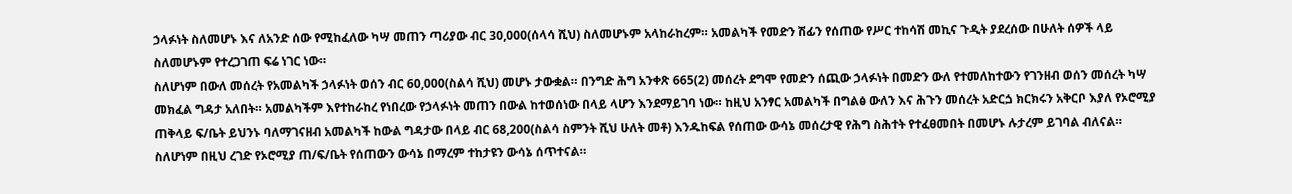ኃላፉነት ስለመሆኑ እና ለአንድ ሰው የሚከፈለው ካሣ መጠን ጣሪያው ብር 30,000(ሰላሳ ሺህ) ስለመሆኑም አላከራከረም። አመልካች የመድን ሽፊን የሰጠው የሥር ተከሳሽ መኪና ጉዲት ያደረሰው በሁለት ሰዎች ላይ ስለመሆኑም የተረጋገጠ ፍሬ ነገር ነው።
ስለሆነም በውለ መሰረት የአመልካች ኃላፉነት ወሰን ብር 60,000(ስልሳ ሺህ) መሆኑ ታውቋል። በንግድ ሕግ አንቀጽ 665(2) መሰረት ደግሞ የመድን ሰጪው ኃላፉነት በመድን ውለ የተመለከተውን የገንዘብ ወሰን መሰረት ካሣ መክፈል ግዳታ አለበት። አመልካችም እየተከራከረ የነበረው የኃላፉነት መጠን በውል ከተወሰነው በላይ ላሆን እንደማይገባ ነው። ከዚህ አንፃር አመልካች በግልፅ ውለን እና ሕጉን መሰረት አድርጏ ክርክሩን አቅርቦ እያለ የኦሮሚያ ጠቅላይ ፍ/ቤት ይህንኑ ባለማገናዘብ አመልካች ከውል ግዳታው በላይ ብር 68,200(ስልሳ ስምንት ሺህ ሁለት መቶ) እንዱከፍል የሰጠው ውሳኔ መሰረታዊ የሕግ ስሕተት የተፈፀመበት በመሆኑ ሉታረም ይገባል ብለናል።
ስለሆነም በዚህ ረገድ የኦሮሚያ ጠ/ፍ/ቤት የሰጠውን ውሳኔ በማረም ተከታዩን ውሳኔ ሰጥተናል።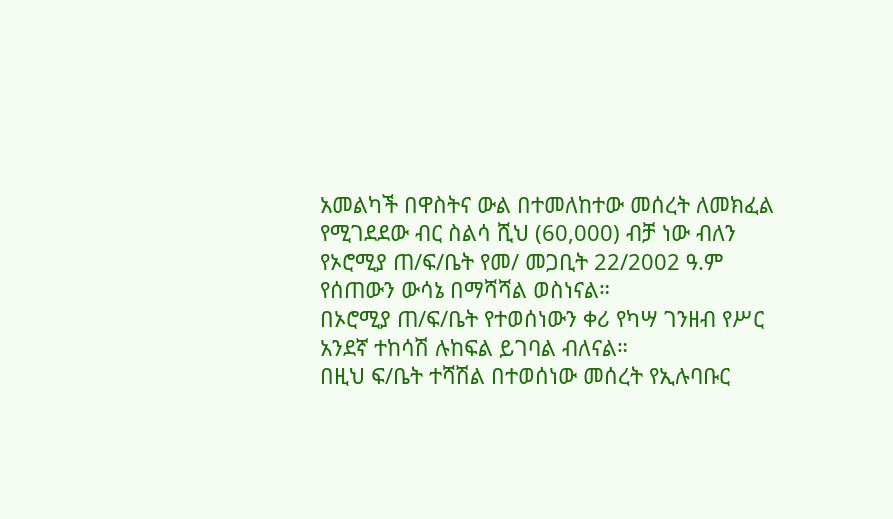አመልካች በዋስትና ውል በተመለከተው መሰረት ለመክፈል የሚገደደው ብር ስልሳ ሺህ (60,000) ብቻ ነው ብለን የኦሮሚያ ጠ/ፍ/ቤት የመ/ መጋቢት 22/2002 ዓ.ም የሰጠውን ውሳኔ በማሻሻል ወስነናል።
በኦሮሚያ ጠ/ፍ/ቤት የተወሰነውን ቀሪ የካሣ ገንዘብ የሥር አንደኛ ተከሳሽ ሉከፍል ይገባል ብለናል።
በዚህ ፍ/ቤት ተሻሽል በተወሰነው መሰረት የኢሉባቡር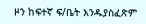ዞን ከፍተኛ ፍ/ቤት እንዱያስፈጽም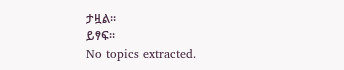ታዟል።
ይፃፍ።
No topics extracted.